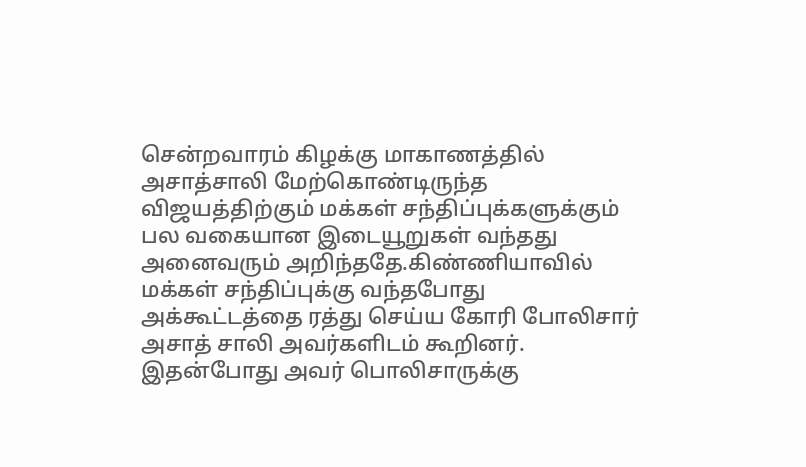சென்றவாரம் கிழக்கு மாகாணத்தில் அசாத்சாலி மேற்கொண்டிருந்த விஜயத்திற்கும் மக்கள் சந்திப்புக்களுக்கும் பல வகையான இடையூறுகள் வந்தது அனைவரும் அறிந்ததே.கிண்ணியாவில் மக்கள் சந்திப்புக்கு வந்தபோது அக்கூட்டத்தை ரத்து செய்ய கோரி போலிசார் அசாத் சாலி அவர்களிடம் கூறினர். இதன்போது அவர் பொலிசாருக்கு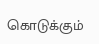கொடுக்கும்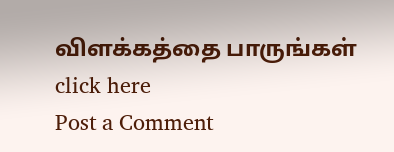விளக்கத்தை பாருங்கள்
click here
Post a Comment